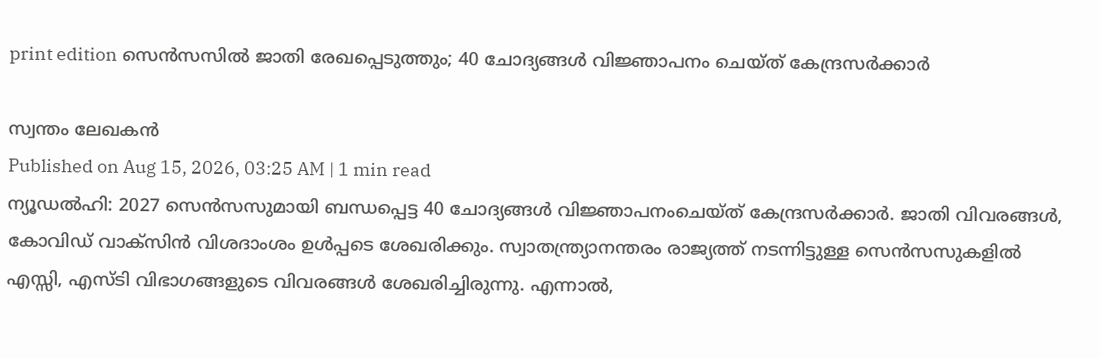print edition സെൻസസിൽ ജാതി രേഖപ്പെടുത്തും; 40 ചോദ്യങ്ങൾ വിജ്ഞാപനം ചെയ്ത് കേന്ദ്രസർക്കാർ

സ്വന്തം ലേഖകൻ
Published on Aug 15, 2026, 03:25 AM | 1 min read
ന്യൂഡൽഹി: 2027 സെൻസസുമായി ബന്ധപ്പെട്ട 40 ചോദ്യങ്ങൾ വിജ്ഞാപനംചെയ്ത് കേന്ദ്രസർക്കാർ. ജാതി വിവരങ്ങൾ, കോവിഡ് വാക്സിൻ വിശദാംശം ഉൾപ്പടെ ശേഖരിക്കും. സ്വാതന്ത്ര്യാനന്തരം രാജ്യത്ത് നടന്നിട്ടുള്ള സെൻസസുകളിൽ എസ്സി, എസ്ടി വിഭാഗങ്ങളുടെ വിവരങ്ങൾ ശേഖരിച്ചിരുന്നു. എന്നാൽ,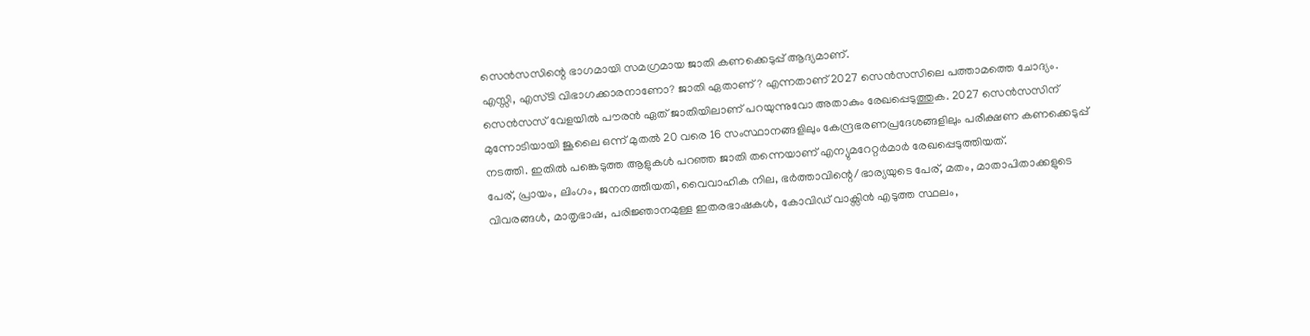സെൻസസിന്റെ ഭാഗമായി സമഗ്രമായ ജാതി കണക്കെടുപ്പ് ആദ്യമാണ്.
എസ്സി, എസ്ടി വിഭാഗക്കാരനാണോ? ജാതി ഏതാണ്? എന്നതാണ് 2027 സെൻസസിലെ പത്താമത്തെ ചോദ്യം. സെൻസസ് വേളയിൽ പൗരൻ ഏത് ജാതിയിലാണ് പറയുന്നുവോ അതാകും രേഖപ്പെടുത്തുക. 2027 സെൻസസിന് മുന്നോടിയായി ജൂലൈ ഒന്ന് മുതൽ 20 വരെ 16 സംസ്ഥാനങ്ങളിലും കേന്ദ്രഭരണപ്രദേശങ്ങളിലും പരീക്ഷണ കണക്കെടുപ്പ് നടത്തി. ഇതിൽ പങ്കെടുത്ത ആളുകൾ പറഞ്ഞ ജാതി തന്നെയാണ് എന്യുമറേറ്റർമാർ രേഖപ്പെടുത്തിയത്.
പേര്, പ്രായം, ലിംഗം, ജനനത്തീയതി, വൈവാഹിക നില, ഭർത്താവിന്റെ/ഭാര്യയുടെ പേര്, മതം, മാതാപിതാക്കളുടെ വിവരങ്ങൾ, മാതൃഭാഷ, പരിജ്ഞാനമുള്ള ഇതരഭാഷകൾ, കോവിഡ് വാക്സിൻ എടുത്ത സ്ഥലം,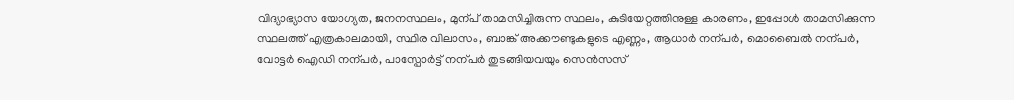വിദ്യാഭ്യാസ യോഗ്യത, ജനനസ്ഥലം, മുന്പ് താമസിച്ചിരുന്ന സ്ഥലം, കുടിയേറ്റത്തിനുള്ള കാരണം, ഇപ്പോൾ താമസിക്കുന്ന സ്ഥലത്ത് എത്രകാലമായി, സ്ഥിര വിലാസം, ബാങ്ക് അക്കൗണ്ടുകളുടെ എണ്ണം, ആധാർ നന്പർ, മൊബൈൽ നന്പർ, വോട്ടർ ഐഡി നന്പർ, പാസ്പോർട്ട് നന്പർ തുടങ്ങിയവയും സെൻസസ്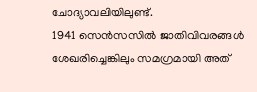ചോദ്യാവലിയിലുണ്ട്.
1941 സെൻസസിൽ ജാതിവിവരങ്ങൾ ശേഖരിച്ചെങ്കിലും സമഗ്രമായി അത്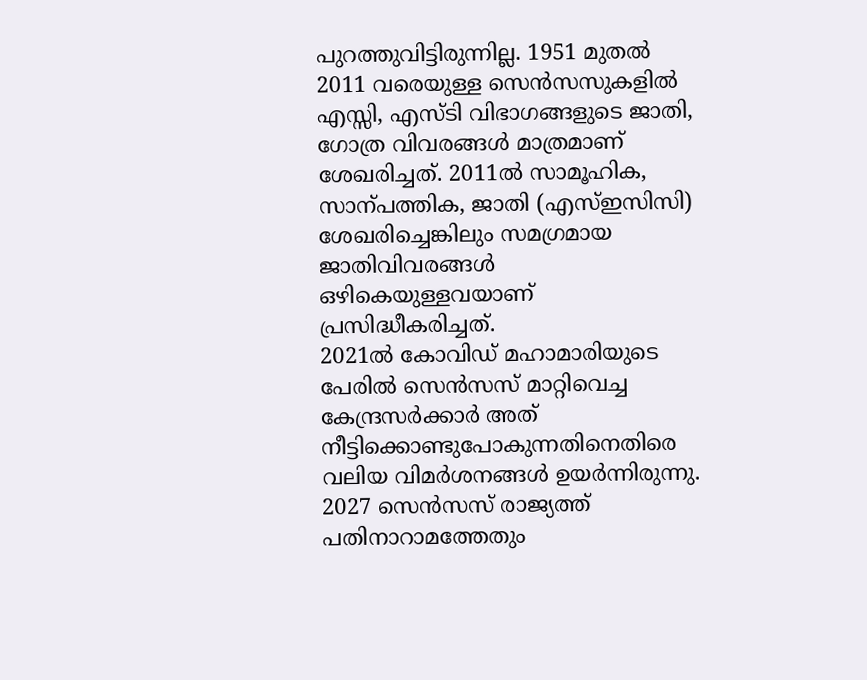പുറത്തുവിട്ടിരുന്നില്ല. 1951 മുതൽ 2011 വരെയുള്ള സെൻസസുകളിൽ എസ്സി, എസ്ടി വിഭാഗങ്ങളുടെ ജാതി, ഗോത്ര വിവരങ്ങൾ മാത്രമാണ് ശേഖരിച്ചത്. 2011ൽ സാമൂഹിക, സാന്പത്തിക, ജാതി (എസ്ഇസിസി) ശേഖരിച്ചെങ്കിലും സമഗ്രമായ ജാതിവിവരങ്ങൾ ഒഴികെയുള്ളവയാണ് പ്രസിദ്ധീകരിച്ചത്.
2021ൽ കോവിഡ് മഹാമാരിയുടെ പേരിൽ സെൻസസ് മാറ്റിവെച്ച കേന്ദ്രസർക്കാർ അത് നീട്ടിക്കൊണ്ടുപോകുന്നതിനെതിരെ വലിയ വിമർശനങ്ങൾ ഉയർന്നിരുന്നു. 2027 സെൻസസ് രാജ്യത്ത് പതിനാറാമത്തേതും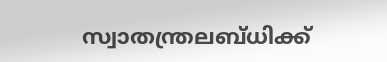സ്വാതന്ത്രലബ്ധിക്ക്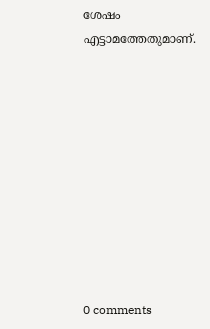ശേഷം എട്ടാമത്തേതുമാണ്.










0 comments